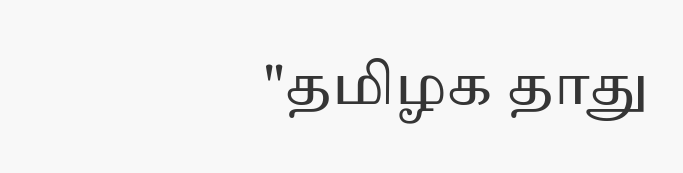"தமிழக தாது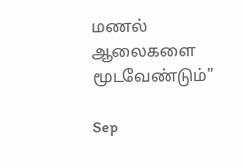மணல் ஆலைகளை மூடவேண்டும்"

Sep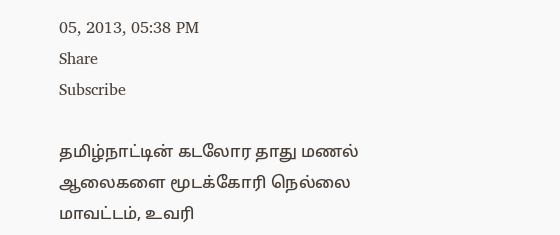05, 2013, 05:38 PM
Share
Subscribe

தமிழ்நாட்டின் கடலோர தாது மணல் ஆலைகளை மூடக்கோரி நெல்லை மாவட்டம், உவரி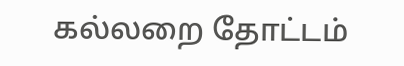கல்லறை தோட்டம்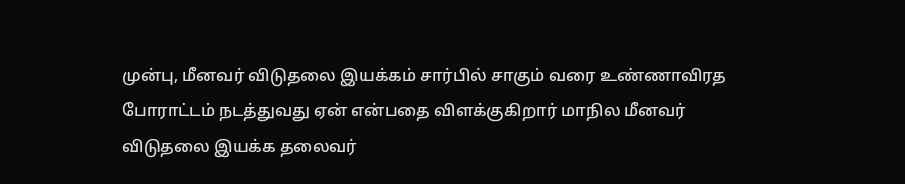முன்பு, மீனவர் விடுதலை இயக்கம் சார்பில் சாகும் வரை உண்ணாவிரத போராட்டம் நடத்துவது ஏன் என்பதை விளக்குகிறார் மாநில மீனவர் விடுதலை இயக்க தலைவர்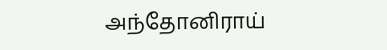அந்தோனிராய்